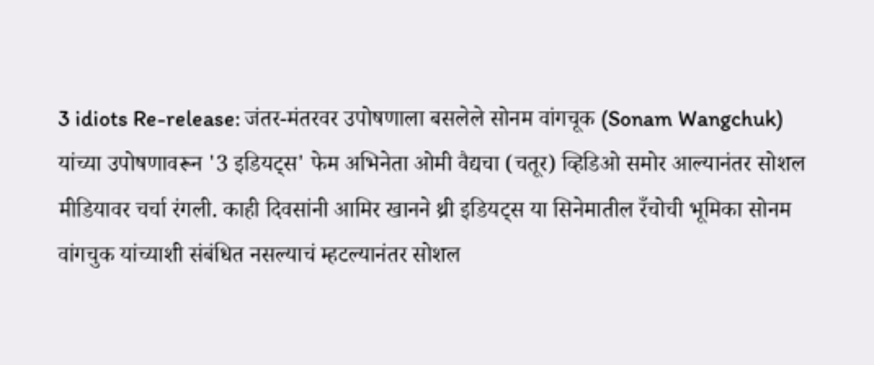3 idiots Re-release: जंतर-मंतरवर उपोषणाला बसलेले सोनम वांगचूक (Sonam Wangchuk) यांच्या उपोषणावरून '3 इडियट्स' फेम अभिनेता ओमी वैद्यचा (चतूर) व्हिडिओ समोर आल्यानंतर सोशल मीडियावर चर्चा रंगली. काही दिवसांनी आमिर खानने थ्री इडियट्स या सिनेमातील रँचोची भूमिका सोनम वांगचुक यांच्याशी संबंधित नसल्याचं म्हटल्यानंतर सोशल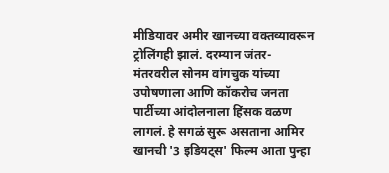मीडियावर अमीर खानच्या वक्तव्यावरून ट्रोलिंगही झालं. दरम्यान जंतर-मंतरवरील सोनम वांगचुक यांच्या उपोषणाला आणि कॉकरोच जनता पार्टीच्या आंदोलनाला हिंसक वळण लागलं. हे सगळं सुरू असताना आमिर खानची '3 इडियट्स' फिल्म आता पुन्हा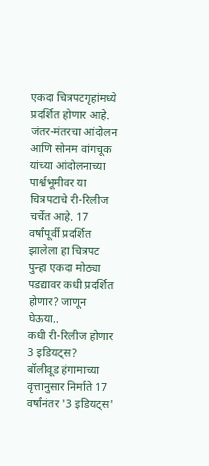एकदा चित्रपटगृहांमध्ये प्रदर्शित होणार आहे. जंतर-मंतरचा आंदोलन आणि सोनम वांगचूक यांच्या आंदोलनाच्या पार्श्वभूमीवर या चित्रपटाचे री-रिलीज चर्चेत आहे. 17 वर्षांपूर्वी प्रदर्शित झालेला हा चित्रपट पुन्हा एकदा मोठ्या पडद्यावर कधी प्रदर्शित होणार? जाणून घेऊया..
कधी री-रिलीज होणार 3 इडियट्स?
बॉलीवूड हंगामाच्या वृत्तानुसार निर्माते 17 वर्षांनंतर '3 इडियट्स'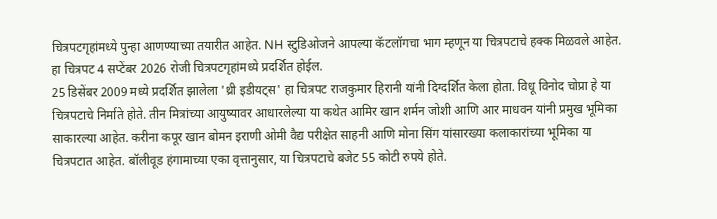चित्रपटगृहांमध्ये पुन्हा आणण्याच्या तयारीत आहेत. NH स्टुडिओजने आपल्या कॅटलॉगचा भाग म्हणून या चित्रपटाचे हक्क मिळवले आहेत. हा चित्रपट 4 सप्टेंबर 2026 रोजी चित्रपटगृहांमध्ये प्रदर्शित होईल.
25 डिसेंबर 2009 मध्ये प्रदर्शित झालेला 'थ्री इडीयट्स' हा चित्रपट राजकुमार हिरानी यांनी दिग्दर्शित केला होता. विधू विनोद चोप्रा हे या चित्रपटाचे निर्माते होते. तीन मित्रांच्या आयुष्यावर आधारलेल्या या कथेत आमिर खान शर्मन जोशी आणि आर माधवन यांनी प्रमुख भूमिका साकारल्या आहेत. करीना कपूर खान बोमन इराणी ओमी वैद्य परीक्षेत साहनी आणि मोना सिंग यांसारख्या कलाकारांच्या भूमिका या चित्रपटात आहेत. बॉलीवूड हंगामाच्या एका वृत्तानुसार, या चित्रपटाचे बजेट 55 कोटी रुपये होते.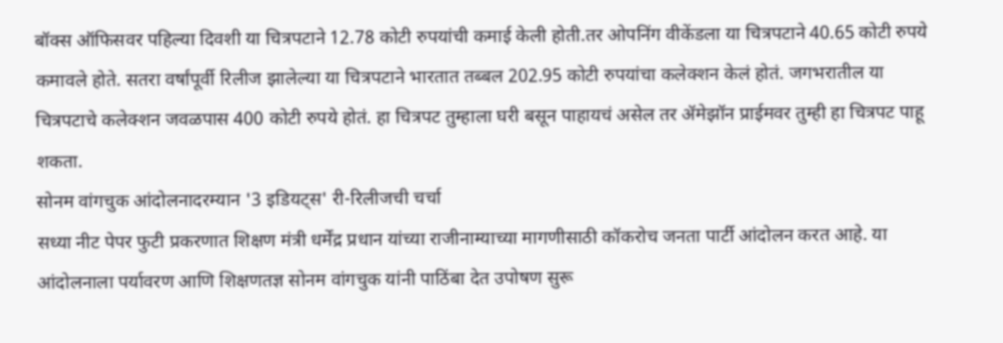बॉक्स ऑफिसवर पहिल्या दिवशी या चित्रपटाने 12.78 कोटी रुपयांची कमाई केली होती.तर ओपनिंग वीकेंडला या चित्रपटाने 40.65 कोटी रुपये कमावले होते. सतरा वर्षांपूर्वी रिलीज झालेल्या या चित्रपटाने भारतात तब्बल 202.95 कोटी रुपयांचा कलेक्शन केलं होतं. जगभरातील या चित्रपटाचे कलेक्शन जवळपास 400 कोटी रुपये होतं. हा चित्रपट तुम्हाला घरी बसून पाहायचं असेल तर ॲमेझॉन प्राईमवर तुम्ही हा चित्रपट पाहू शकता.
सोनम वांगचुक आंदोलनादरम्यान '3 इडियट्स' री-रिलीजची चर्चा
सध्या नीट पेपर फुटी प्रकरणात शिक्षण मंत्री धर्मेंद्र प्रधान यांच्या राजीनाम्याच्या मागणीसाठी कॉकरोच जनता पार्टी आंदोलन करत आहे. या आंदोलनाला पर्यावरण आणि शिक्षणतज्ञ सोनम वांगचुक यांनी पाठिंबा देत उपोषण सुरू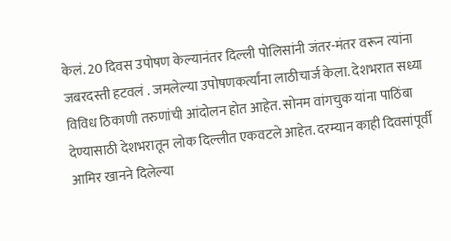केलं. 20 दिवस उपोषण केल्यानंतर दिल्ली पोलिसांनी जंतर-मंतर वरून त्यांना जबरदस्ती हटवलं . जमलेल्या उपोषणकर्त्यांना लाठीचार्ज केला. देशभरात सध्या विविध ठिकाणी तरुणांची आंदोलन होत आहेत. सोनम वांगचुक यांना पाठिंबा देण्यासाठी देशभरातून लोक दिल्लीत एकवटले आहेत. दरम्यान काही दिवसांपूर्वी आमिर खानने दिलेल्या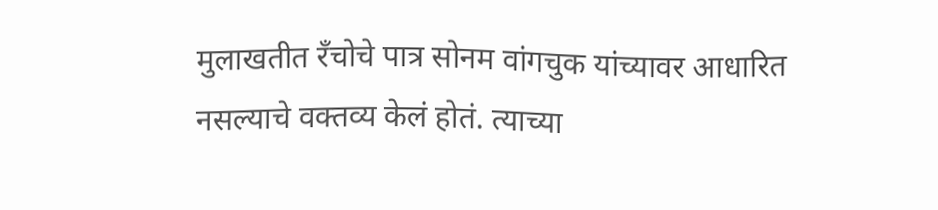मुलाखतीत रँचोचे पात्र सोनम वांगचुक यांच्यावर आधारित नसल्याचे वक्तव्य केलं होतं. त्याच्या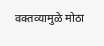वक्तव्यामुळे मोठा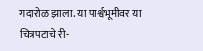गदारोळ झाला. या पार्श्वभूमीवर या चित्रपटाचे री-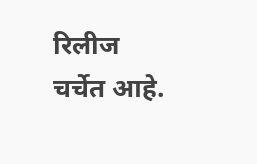रिलीज चर्चेत आहे.